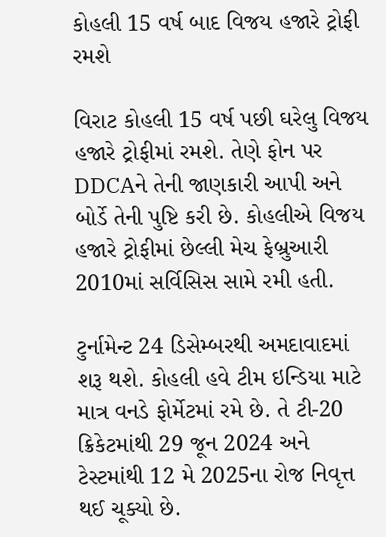કોહલી 15 વર્ષ બાદ વિજય હજારે ટ્રોફી રમશે

વિરાટ કોહલી 15 વર્ષ પછી ઘરેલુ વિજય હજારે ટ્રોફીમાં રમશે. તેણે ફોન પર DDCAને તેની જાણકારી આપી અને બોર્ડે તેની પુષ્ટિ કરી છે. કોહલીએ વિજય હજારે ટ્રોફીમાં છેલ્લી મેચ ફેબ્રુઆરી 2010માં સર્વિસિસ સામે રમી હતી.

ટુર્નામેન્ટ 24 ડિસેમ્બરથી અમદાવાદમાં શરૂ થશે. કોહલી હવે ટીમ ઇન્ડિયા માટે માત્ર વનડે ફોર્મેટમાં રમે છે. તે ટી-20 ક્રિકેટમાંથી 29 જૂન 2024 અને ટેસ્ટમાંથી 12 મે 2025ના રોજ નિવૃત્ત થઈ ચૂક્યો છે.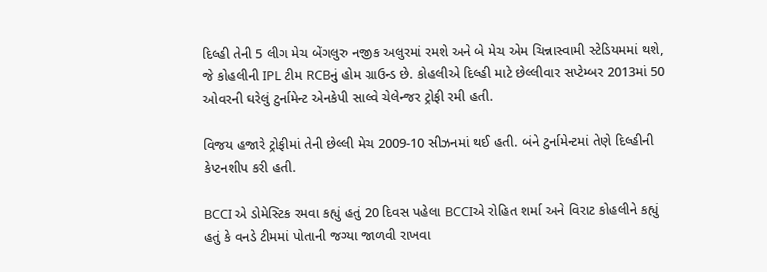દિલ્હી તેની 5 લીગ મેચ બેંગલુરુ નજીક અલુરમાં રમશે અને બે મેચ એમ ચિન્નાસ્વામી સ્ટેડિયમમાં થશે, જે કોહલીની IPL ટીમ RCBનું હોમ ગ્રાઉન્ડ છે. કોહલીએ દિલ્હી માટે છેલ્લીવાર સપ્ટેમ્બર 2013માં 50 ઓવરની ઘરેલું ટુર્નામેન્ટ એનકેપી સાલ્વે ચેલેન્જર ટ્રોફી રમી હતી.

વિજય હજારે ટ્રોફીમાં તેની છેલ્લી મેચ 2009-10 સીઝનમાં થઈ હતી. બંને ટુર્નામેન્ટમાં તેણે દિલ્હીની કેપ્ટનશીપ કરી હતી.

BCCI એ ડોમેસ્ટિક રમવા કહ્યું હતું 20 દિવસ પહેલા BCCIએ રોહિત શર્મા અને વિરાટ કોહલીને કહ્યું હતું કે વનડે ટીમમાં પોતાની જગ્યા જાળવી રાખવા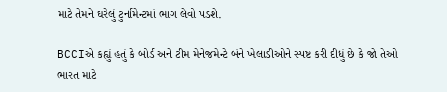માટે તેમને ઘરેલું ટુર્નામેન્ટમાં ભાગ લેવો પડશે.

BCCIએ કહ્યું હતું કે બોર્ડ અને ટીમ મેનેજમેન્ટે બંને ખેલાડીઓને સ્પષ્ટ કરી દીધું છે કે જો તેઓ ભારત માટે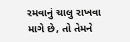રમવાનું ચાલુ રાખવા માગે છે, તો તેમને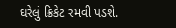ઘરેલું ક્રિકેટ રમવી પડશે.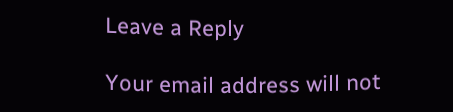Leave a Reply

Your email address will not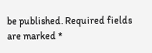be published. Required fields are marked *